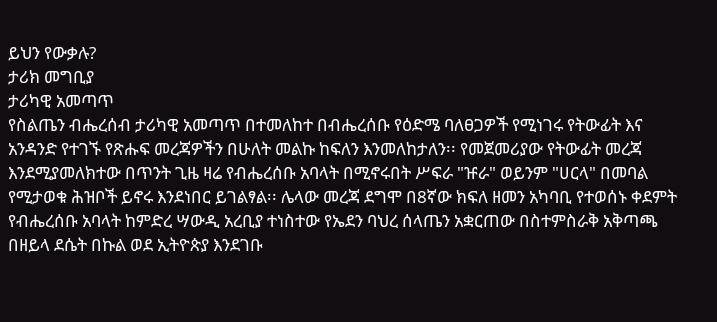ይህን የውቃሉ?
ታሪክ መግቢያ
ታሪካዊ አመጣጥ
የስልጤን ብሔረሰብ ታሪካዊ አመጣጥ በተመለከተ በብሔረሰቡ የዕድሜ ባለፀጋዎች የሚነገሩ የትውፊት እና አንዳንድ የተገኙ የጽሑፍ መረጃዎችን በሁለት መልኩ ከፍለን እንመለከታለን፡፡ የመጀመሪያው የትውፊት መረጃ እንደሚያመለክተው በጥንት ጊዜ ዛሬ የብሔረሰቡ አባላት በሚኖሩበት ሥፍራ "ዡራ" ወይንም "ሀርላ" በመባል የሚታወቁ ሕዝቦች ይኖሩ እንደነበር ይገልፃል፡፡ ሌላው መረጃ ደግሞ በ8ኛው ክፍለ ዘመን አካባቢ የተወሰኑ ቀደምት የብሔረሰቡ አባላት ከምድረ ሣውዲ አረቢያ ተነስተው የኤደን ባህረ ሰላጤን አቋርጠው በስተምስራቅ አቅጣጫ በዘይላ ደሴት በኩል ወደ ኢትዮጵያ እንደገቡ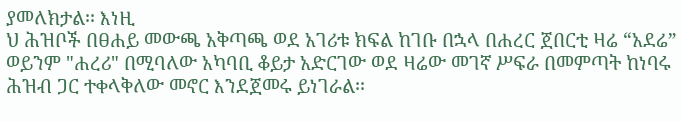ያመለክታል፡፡ እነዚ
ህ ሕዝቦች በፀሐይ መውጫ አቅጣጫ ወደ አገሪቱ ክፍል ከገቡ በኋላ በሐረር ጀበርቲ ዛሬ “አደሬ” ወይንም "ሐረሪ" በሚባለው አካባቢ ቆይታ አድርገው ወደ ዛሬው መገኛ ሥፍራ በመምጣት ከነባሩ ሕዝብ ጋር ተቀላቅለው መኖር እንደጀመሩ ይነገራል፡፡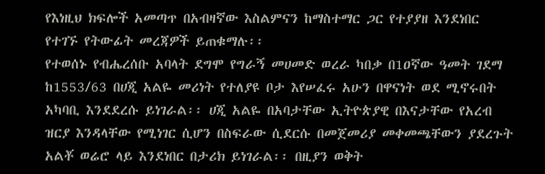የእነዚህ ክፍሎች አመጣጥ በአብዛኛው እስልምናን ከማስተማር ጋር የተያያዘ እንደነበር የተገኙ የትውፊት መረጃዎች ይጠቁማሉ፡፡
የተወሰኑ የብሔረሰቡ አባላት ደግሞ የግራኝ መሀመድ ወረራ ካበቃ በ1ዐኛው ዓመት ገደማ ከ1553/63 በሀጂ አልዬ መሪነት የተለያዩ ቦታ እየሠፈሩ አሁን በዋናነት ወደ ሚኖሩበት አካባቢ እንደደረሱ ይነገራል፡፡ ሀጂ አልዬ በአባታቸው ኢትዮጵያዊ በእናታቸው የአረብ ዝርያ እንዳላቸው የሚነገር ሲሆን በስፍራው ሲደርሱ በመጀመሪያ መቀመጫቸውን ያደረጉት አልቾ ወሬሮ ላይ እንደነበር በታሪክ ይነገራል፡፡ በዚያን ወቅት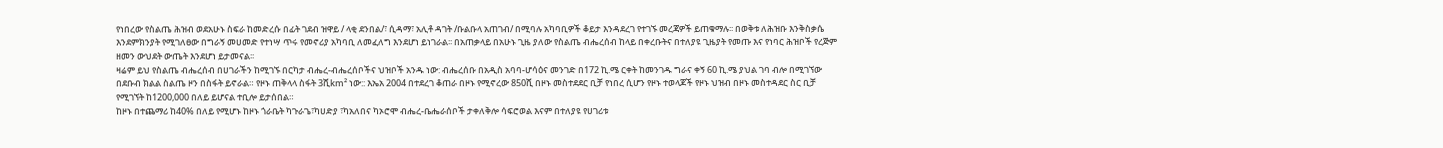የነበረው የስልጤ ሕዝብ ወደአሁኑ ስፍራ ከመድረሱ በፊት ገደብ ዝዋይ / ላቂ ደንበል/፣ ሲዳማ፣ አሊቶ ዳገት /ቡልቡላ አጠገብ/ በሚባሉ አካባቢዎች ቆይታ እንዳደረገ የተገኙ መረጃዎች ይጠቁማሉ፡፡ በወቅቱ ለሕዝቡ እንቅስቃሴ እንደምክንያት የሚገለፀው በግራኝ መሀመድ የተነሣ ጥሩ የመኖሪያ አካባቢ ለመፈለግ እንደሆነ ይነገራል፡፡ በአጠቃላይ በአሁኑ ጊዜ ያለው የስልጤ ብሔረሰብ ከላይ በቀረቡትና በተለያዩ ጊዜያት የመጡ እና የነባር ሕዝቦች የረጅም ዘመን ውህደት ውጤት እንደሆነ ይታመናል፡፡
ዛሬም ይህ የስልጤ ብሔረሰብ በሀገራችን ከሚገኙ በርካታ ብሔረ-ብሔረሰቦችና ህዝቦች አንዱ ነው: ብሔረሰቡ በአዲስ አባባ-ሆሳዕና መንገድ በ172 ኪ.ሜ ርቀት ከመንገዱ ግራና ቀኝ 60 ኪ.ሜ ያህል ገባ ብሎ በሚገኘው በደቡብ ክልል ስልጤ ዞን በስፋት ይኖራል። የዞኑ ጠቅላላ ስፋት 3ሺkm² ነው:: እኤአ 2004 በተደረገ ቆጠራ በዞኑ የሚኖረው 850ሺ በዞኑ መስተደደር ቢቻ የነበረ ሲሆን የዞኑ ተወላጆች የዞኑ ህዝብ በዞኑ መስተዳደር ስር ቢቻ የሚገኘት ከ1200,000 በለይ ይሆናል ተቢሎ ይታሰበል።
ከዞኑ በተጨማሪ ከ40% በለይ የሚሆኑ ከዞኑ ጎራቤት ካጉራጌ፣ካሀድያ ፣ካአለበና ካኦሮሞ ብሔረ-ቤሔራሰቦች ታቀለቅሎ ሳፍሮወል እናም በተለያዩ የሀገሪቱ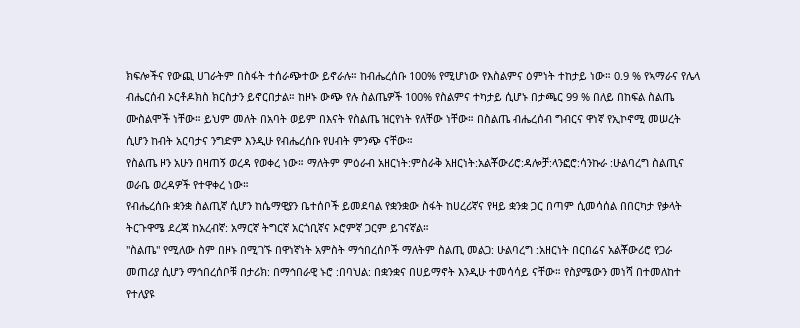ክፍሎችና የውጪ ሀገራትም በስፋት ተሰራጭተው ይኖራሉ። ከብሔረሰቡ 100% የሚሆነው የእስልምና ዕምነት ተከታይ ነው። 0.9 % የኣማራና የሌላ ብሔርሰብ ኦርቶዶክስ ክርስታን ይኖርበታል። ከዞኑ ውጭ የሉ ስልጤዎች 100% የስልምና ተካታይ ሲሆኑ በታጫር 99 % በለይ በከፍል ስልጤ ሙስልሞች ነቸው። ይህም መለት በአባት ወይም በእናት የስልጤ ዝርየነት የለቸው ነቸው። በስልጤ ብሔረሰብ ግብርና ዋነኛ የኢኮኖሚ መሠረት ሲሆን ከብት አርባታና ንግድም እንዲሁ የብሔረሰቡ የሀብት ምንጭ ናቸው።
የስልጤ ዞን አሁን በዛጠኝ ወረዳ የወቀረ ነው። ማለትም ምዕራብ አዘርነት:ምስራቅ አዘርነት:አልቾውሪሮ:ዳሎቻ:ላንፎሮ:ሳንኩራ :ሁልባረግ ስልጢና ወራቤ ወረዳዎች የተዋቀረ ነው።
የብሔረሰቡ ቋንቋ ስልጢኛ ሲሆን ከሴማዊያን ቤተሰቦች ይመደባል የቋንቋው ስፋት ከሀረሪኛና የዛይ ቋንቋ ጋር በጣም ሲመሳሰል በበርካታ የቃላት ትርጉዋሜ ደረጃ ከአረብኛ: አማርኛ ትግርኛ አርጎቢኛና ኦሮምኛ ጋርም ይገናኛል።
"ስልጤ" የሚለው ስም በዞኑ በሚገኙ በዋነኛነት አምስት ማኅበረሰቦች ማለትም ስልጢ መልጋ: ሁልባረግ :አዘርነት በርበሬና አልቾውሪሮ የጋራ መጠሪያ ሲሆን ማኅበረሰቦቹ በታሪክ: በማኅበራዊ ኑሮ :በባህል: በቋንቋና በሀይማኖት እንዲሁ ተመሳሳይ ናቸው። የስያሜውን መነሻ በተመለከተ የተለያዩ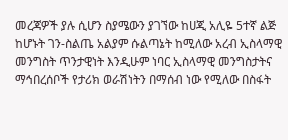መረጃዎች ያሉ ሲሆን ስያሜውን ያገኘው ከሀጂ አሊዬ 5ተኛ ልጅ ከሆኑት ገን-ስልጤ አልያም ሱልጣኔት ከሚለው አረብ ኢስላማዊ መንግስት ጥንታዊነት እንዲሁም ነባር ኢስላማዊ መንግስታትና ማኅበረሰቦች የታሪክ ወራሽነትን በማሰብ ነው የሚለው በስፋት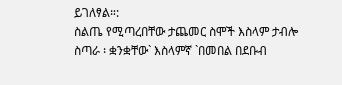ይገለፃል።:
ስልጤ የሚጣረበቸው ታጨመር ስሞች እስላም ታብሎ ስጣራ ፡ ቋንቋቸው` እስላምኛ `በመበል በደቡብ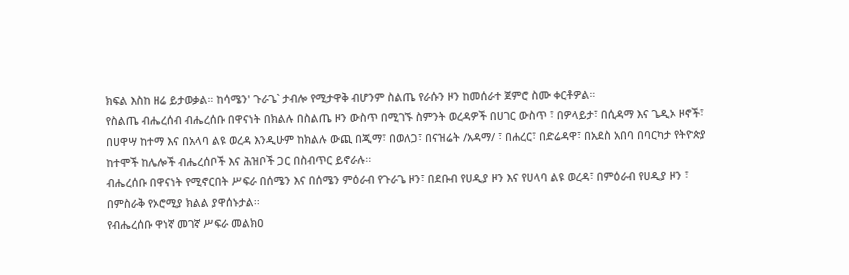ክፍል እስከ ዘሬ ይታወቃል። ከሳሜን' ጉራጌ` ታብሎ የሚታዋቅ ብሆንም ስልጤ የራሱን ዞን ከመሰራተ ጀምሮ ስሙ ቀርቶዎል።
የስልጤ ብሔረሰብ ብሔረሰቡ በዋናነት በክልሉ በስልጤ ዞን ውስጥ በሚገኙ ስምንት ወረዳዎች በሀገር ውስጥ ፣ በዎላይታ፣ በሲዳማ እና ጌዲኦ ዞኖች፣ በሀዋሣ ከተማ እና በአላባ ልዩ ወረዳ እንዲሁም ከክልሉ ውጪ በጂማ፣ በወለጋ፣ በናዝሬት /አዳማ/ ፣ በሐረር፣ በድሬዳዋ፣ በአደስ አበባ በባርካታ የትዮጵያ ከተሞች ከሌሎች ብሔረሰቦች እና ሕዝቦች ጋር በስብጥር ይኖራሉ፡፡
ብሔረሰቡ በዋናነት የሚኖርበት ሥፍራ በሰሜን እና በሰሜን ምዕራብ የጉራጌ ዞን፣ በደቡብ የሀዲያ ዞን እና የሀላባ ልዩ ወረዳ፣ በምዕራብ የሀዲያ ዞን ፣ በምስራቅ የኦሮሚያ ክልል ያዋሰኑታል፡፡
የብሔረሰቡ ዋነኛ መገኛ ሥፍራ መልክዐ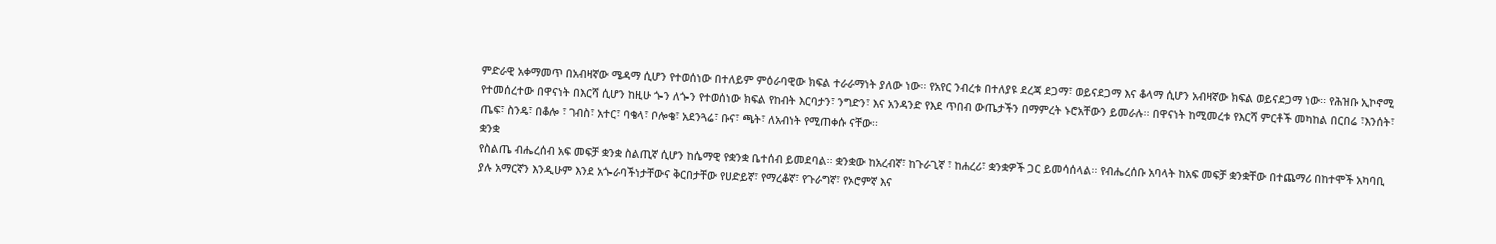ምድራዊ አቀማመጥ በአብዛኛው ሜዳማ ሲሆን የተወሰነው በተለይም ምዕራባዊው ክፍል ተራራማነት ያለው ነው፡፡ የአየር ንብረቱ በተለያዩ ደረጃ ደጋማ፣ ወይናደጋማ እና ቆላማ ሲሆን አብዛኛው ክፍል ወይናደጋማ ነው፡፡ የሕዝቡ ኢኮኖሚ የተመሰረተው በዋናነት በእርሻ ሲሆን ከዚሁ ጐን ለጐን የተወሰነው ክፍል የከብት እርባታን፣ ንግድን፣ እና አንዳንድ የእደ ጥበብ ውጤታችን በማምረት ኑሮአቸውን ይመራሉ፡፡ በዋናነት ከሚመረቱ የእርሻ ምርቶች መካከል በርበሬ ፣እንሰት፣ ጤፍ፣ ስንዴ፣ በቆሎ ፣ ገብስ፣ አተር፣ ባቄላ፣ ቦሎቄ፣ አደንጓሬ፣ ቡና፣ ጫት፣ ለአብነት የሚጠቀሱ ናቸው፡፡
ቋንቋ
የስልጤ ብሔረሰብ አፍ መፍቻ ቋንቋ ስልጢኛ ሲሆን ከሴማዊ የቋንቋ ቤተሰብ ይመደባል፡፡ ቋንቋው ከአረብኛ፣ ከጉራጊኛ ፣ ከሐረሪ፣ ቋንቋዎች ጋር ይመሳሰላል፡፡ የብሔረሰቡ አባላት ከአፍ መፍቻ ቋንቋቸው በተጨማሪ በከተሞች አካባቢ ያሉ አማርኛን እንዲሁም እንደ አጐራባችነታቸውና ቅርበታቸው የሀድይኛ፣ የማረቆኛ፣ የጉራግኛ፣ የኦሮምኛ እና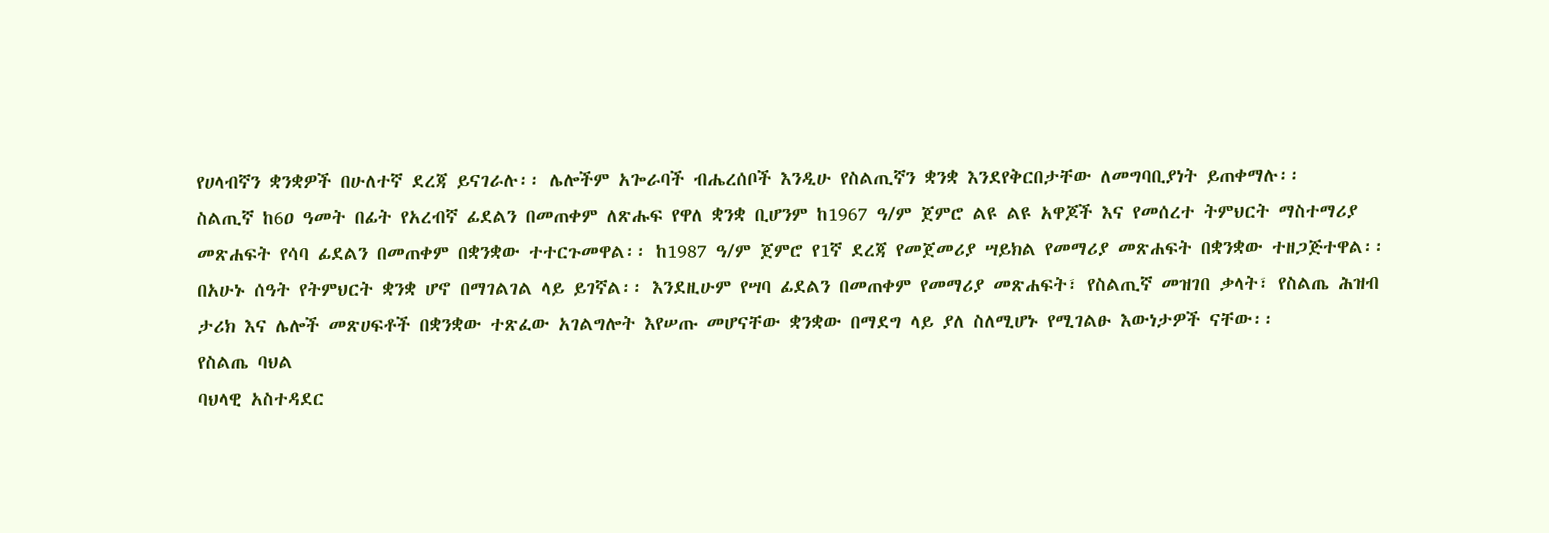የሀላብኛን ቋንቋዎች በሁለተኛ ደረጃ ይናገራሉ፡፡ ሌሎችም አጐራባች ብሔረሰቦች እንዲሁ የስልጢኛን ቋንቋ እንደየቅርበታቸው ለመግባቢያነት ይጠቀማሉ፡፡
ስልጢኛ ከ6ዐ ዓመት በፊት የአረብኛ ፊደልን በመጠቀም ለጽሑፍ የዋለ ቋንቋ ቢሆንም ከ1967 ዓ/ም ጀምሮ ልዩ ልዩ አዋጆች እና የመሰረተ ትምህርት ማስተማሪያ መጽሐፍት የሳባ ፊደልን በመጠቀም በቋንቋው ተተርጉመዋል፡፡ ከ1987 ዓ/ም ጀምሮ የ1ኛ ደረጃ የመጀመሪያ ሣይክል የመማሪያ መጽሐፍት በቋንቋው ተዘጋጅተዋል፡፡ በአሁኑ ሰዓት የትምህርት ቋንቋ ሆኖ በማገልገል ላይ ይገኛል፡፡ እንደዚሁም የሣባ ፊደልን በመጠቀም የመማሪያ መጽሐፍት፣ የስልጢኛ መዝገበ ቃላት፣ የስልጤ ሕዝብ ታሪክ እና ሌሎች መጽሀፍቶች በቋንቋው ተጽፈው አገልግሎት እየሠጡ መሆናቸው ቋንቋው በማደግ ላይ ያለ ስለሚሆኑ የሚገልፁ እውነታዎች ናቸው፡፡
የስልጤ ባህል
ባህላዊ አስተዳደር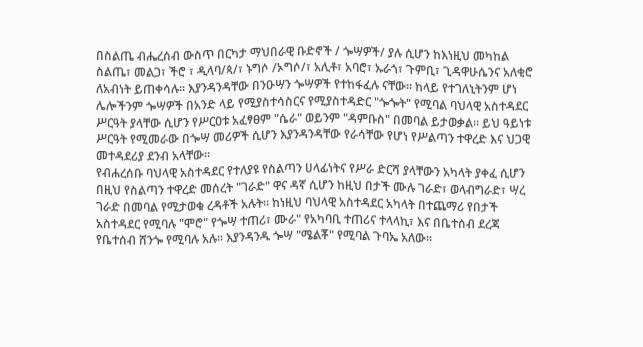በስልጤ ብሔረሰብ ውስጥ በርካታ ማህበራዊ ቡድኖች / ጐሣዎች/ ያሉ ሲሆን ከእነዚህ መካከል ስልጤ፣ መልጋ፣ ችሮ ፣ ዲላባ/ጳ/፣ ኑግሶ /ኦግሶ/፣ አሊቶ፣ አባሮ፣ ኡራጎ፣ ጉምቢ፣ ጊዳዋሁሴንና አለቂሮ ለአብነት ይጠቀሳሉ፡፡ እያንዳንዳቸው በንዑሣን ጐሣዎች የተከፋፈሉ ናቸው፡፡ ከላይ የተገለኒትንም ሆነ ሌሎችንም ጐሣዎች በአንድ ላይ የሚያስተሳስርና የሚያስተዳድር "ጐጐት" የሚባል ባህላዊ አስተዳደር ሥርዓት ያላቸው ሲሆን የሥርዐቱ አፈፃፀም "ሴራ" ወይንም "ዳምቡስ" በመባል ይታወቃል፡፡ ይህ ዓይነቱ ሥርዓት የሚመራው በጐሣ መሪዎች ሲሆን እያንዳንዳቸው የራሳቸው የሆነ የሥልጣን ተዋረድ እና ህጋዊ መተዳደሪያ ደንብ አላቸው፡፡
የብሐረሰቡ ባህላዊ አስተዳደር የተለያዩ የስልጣን ሀላፊነትና የሥራ ድርሻ ያላቸውን አካላት ያቀፈ ሲሆን በዚህ የስልጣን ተዋረድ መሰረት "ገራድ" ዋና ዳኛ ሲሆን ከዚህ በታች ሙሉ ገራድ፣ ወላብግራድ፣ ሣረ ገራድ በመባል የሚታወቁ ረዳቶች አሉት፡፡ ከነዚህ ባህላዊ አስተዳደር አካላት በተጨማሪ የበታች አስተዳደር የሚባሉ "ሞሮ" የጐሣ ተጠሪ፣ ሙራ" የአካባቢ ተጠሪና ተላላኪ፣ እና በቤተሰብ ደረጃ የቤተሰብ ሸንጐ የሚባሉ አሉ፡፡ እያንዳንዱ ጐሣ "ሜልቾ" የሚባል ጉባኤ አለው፡፡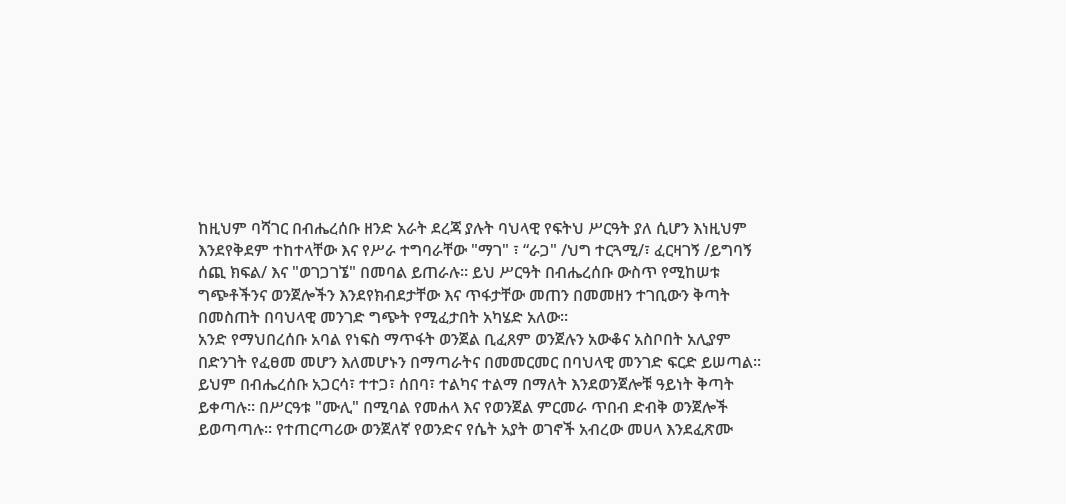ከዚህም ባሻገር በብሔረሰቡ ዘንድ አራት ደረጃ ያሉት ባህላዊ የፍትህ ሥርዓት ያለ ሲሆን እነዚህም እንደየቅደም ተከተላቸው እና የሥራ ተግባራቸው "ማገ" ፣ “ራጋ" /ህግ ተርጓሚ/፣ ፈርዛገኝ /ይግባኝ ሰጪ ክፍል/ እና "ወገጋገኜ" በመባል ይጠራሉ፡፡ ይህ ሥርዓት በብሔረሰቡ ውስጥ የሚከሠቱ ግጭቶችንና ወንጀሎችን እንደየክብደታቸው እና ጥፋታቸው መጠን በመመዘን ተገቢውን ቅጣት በመስጠት በባህላዊ መንገድ ግጭት የሚፈታበት አካሄድ አለው፡፡
አንድ የማህበረሰቡ አባል የነፍስ ማጥፋት ወንጀል ቢፈጸም ወንጀሉን አውቆና አስቦበት አሊያም በድንገት የፈፀመ መሆን እለመሆኑን በማጣራትና በመመርመር በባህላዊ መንገድ ፍርድ ይሠጣል፡፡ ይህም በብሔረሰቡ አጋርሳ፣ ተተጋ፣ ሰበባ፣ ተልካና ተልማ በማለት እንደወንጀሎቹ ዓይነት ቅጣት ይቀጣሉ፡፡ በሥርዓቱ "ሙሊ" በሚባል የመሐላ እና የወንጀል ምርመራ ጥበብ ድብቅ ወንጀሎች ይወጣጣሉ፡፡ የተጠርጣሪው ወንጀለኛ የወንድና የሴት አያት ወገኖች አብረው መሀላ እንደፈጽሙ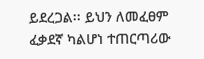ይደረጋል፡፡ ይህን ለመፈፀም ፈቃደኛ ካልሆነ ተጠርጣሪው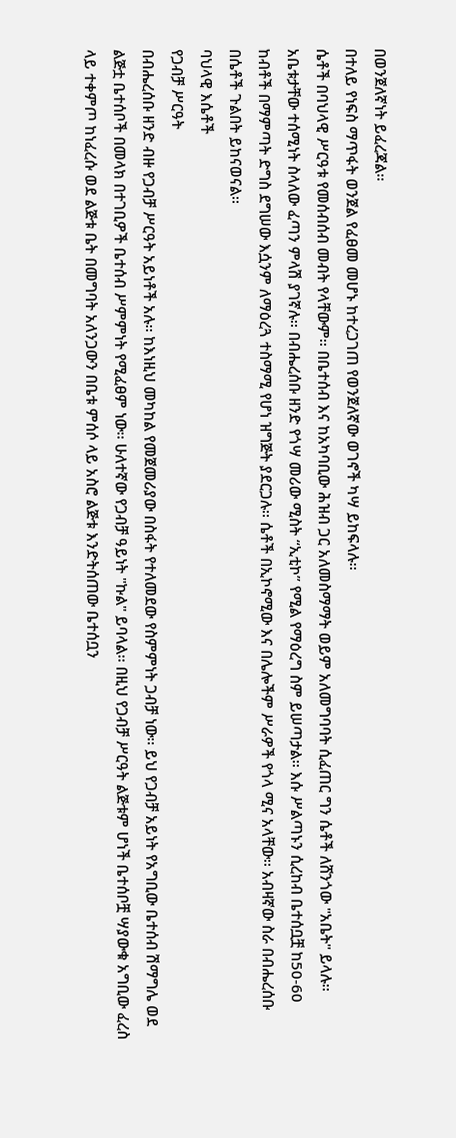በወንጀለኛነት ይፈረጃል፡፡
በተለይ የነፍስ ማጥፋት ወንጀል የፈፀመ መሆኑ ከተረጋገጠ የወንጀለኛው ወገኖች ካሣ ይከፍላሉ፡፡
ሴቶች በባህላዊ ሥርዓቱ የመሰብሰብ መብት የላቸውም፡፡ በቤተሰብ እና ከአካባቢው ሕዝብ ጋር አለመስማማት ወይም አለመግባባት ሲፈጠር ግን ሴቶች ለሸንጎው "አቤት" ይላሉ፡፡ አቤቱታቸው ተሰሚነት ስላለው ፈጣን ምላሽ ያገኛሉ፡፡ በብሔረሰቡ ዘንድ የጎሣ መሪው ሚስት “ኢቲኮ” የሚል የማዕረግ ስም ይሠጣታል፡፡ እሱ ሥልጣኑን ሲረከብ ቤተሰቧቿ ከ50-60 ከብቶች በማምጣት ድግስ ደግሠው እሷንም ለማዕረጓ ተስማሚ የሆነ ዝግጅት ያደርጋሉ፡፡ ሴቶች በኢኮኖሚው እና በሌሎችም ሥራዎች የጎላ ሚና አላቸው፡፡ አብዛኛው ስራ በብሔረሰቡ በሴቶች ጉልበት ይከናወናል፡፡
ባህላዊ እሴቶች
የጋብቻ ሥርዓት
በብሔረሰቡ ዘንድ ብዙ የጋብቻ ሥርዓት አይነቶች አሉ፡፡ ከእነዚህ መካከል የመጀመሪያው በስፋት የተለመደው የስምምነት ጋብቻ ነው፡፡ ይህ የጋብቻ አይነት የአግቢው ቤተሰብ ሽማግሌ ወደ ልጅቷ ቤተሰቦች በመላክ በተገቢዎች ቤተሰብ ሥምምነት የሚፈፀም ነው፡፡ ሁለተኛው የጋብቻ ዓይነት "ኩል" ይባላል፡፡ በዚህ የጋብቻ ሥርዓት ልጅቱም ሆነች ቤተሰቦቿ ሣያውቁ አግቢው ፈረስ ላይ ተቀምጦ ከነፈረሱ ወደ ልጅቱ ቤት በመግባት አለንጋውን በቤቱ ምሰሶ ላይ አስሮ ልጅቱ እንድትሰጠው ቤተሰቧን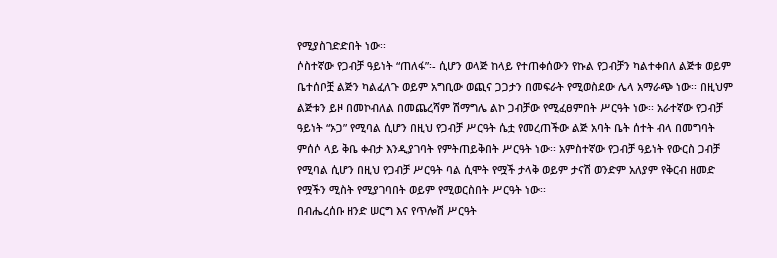የሚያስገድድበት ነው፡፡
ሶስተኛው የጋብቻ ዓይነት “ጠለፋ”፡- ሲሆን ወላጅ ከላይ የተጠቀሰውን የኩል የጋብቻን ካልተቀበለ ልጅቱ ወይም ቤተሰቦቿ ልጅን ካልፈለጉ ወይም አግቢው ወጪና ጋጋታን በመፍራት የሚወስደው ሌላ አማራጭ ነው፡፡ በዚህም ልጅቱን ይዞ በመኮብለል በመጨረሻም ሽማግሌ ልኮ ጋብቻው የሚፈፀምበት ሥርዓት ነው፡፡ አራተኛው የጋብቻ ዓይነት “ኦጋ” የሚባል ሲሆን በዚህ የጋብቻ ሥርዓት ሴቷ የመረጠችው ልጅ አባት ቤት ሰተት ብላ በመግባት ምሰሶ ላይ ቅቤ ቀብታ እንዲያገባት የምትጠይቅበት ሥርዓት ነው፡፡ አምስተኛው የጋብቻ ዓይነት የውርስ ጋብቻ የሚባል ሲሆን በዚህ የጋብቻ ሥርዓት ባል ሲሞት የሟች ታላቅ ወይም ታናሽ ወንድም አለያም የቅርብ ዘመድ የሟችን ሚስት የሚያገባበት ወይም የሚወርስበት ሥርዓት ነው፡፡
በብሔረሰቡ ዘንድ ሠርግ እና የጥሎሽ ሥርዓት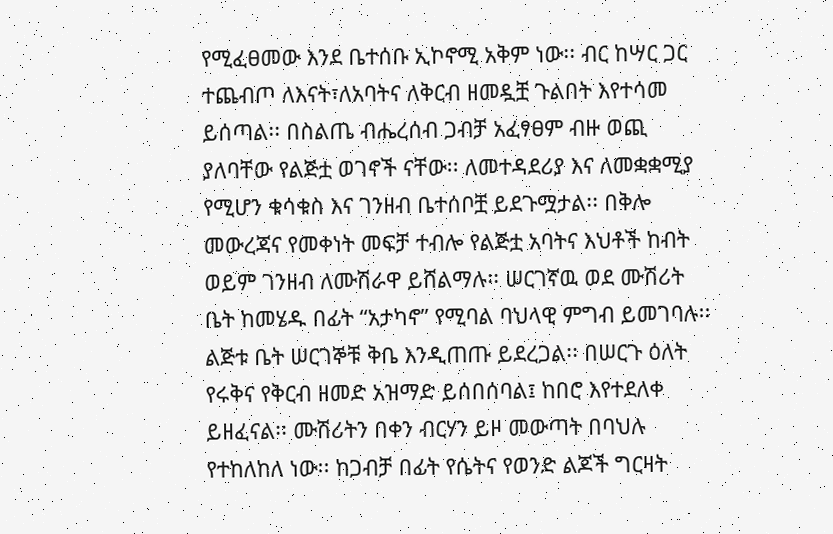የሚፈፀመው እንደ ቤተሰቡ ኢኮኖሚ አቅም ነው፡፡ ብር ከሣር ጋር ተጨብጦ ለእናት፣ለአባትና ለቅርብ ዘመዷቿ ጉልበት እየተሳመ ይሰጣል፡፡ በስልጤ ብሔረሰብ ጋብቻ አፈፃፀም ብዙ ወጪ ያለባቸው የልጅቷ ወገኖች ናቸው፡፡ ለመተዳደሪያ እና ለመቋቋሚያ የሚሆን ቁሳቁስ እና ገንዘብ ቤተሰቦቿ ይደጉሟታል፡፡ በቅሎ መውረጃና የመቀነት መፍቻ ተብሎ የልጅቷ አባትና እህቶች ከብት ወይም ገንዘብ ለሙሽራዋ ይሸልማሉ፡፡ ሠርገኛዉ ወደ ሙሽሪት ቤት ከመሄዱ በፊት “አታካኖ” የሚባል ባህላዊ ምግብ ይመገባሉ፡፡ ልጅቱ ቤት ሠርገኞቹ ቅቤ እንዲጠጡ ይደረጋል፡፡ በሠርጉ ዕለት የሩቅና የቅርብ ዘመድ አዝማድ ይሰበሰባል፤ ከበሮ እየተደለቀ ይዘፈናል፡፡ ሙሽሪትን በቀን ብርሃን ይዞ መውጣት በባህሉ የተከለከለ ነው፡፡ ከጋብቻ በፊት የሴትና የወንድ ልጆች ግርዛት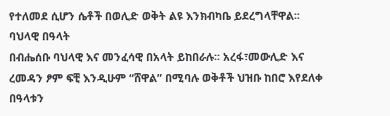የተለመደ ሲሆን ሴቶች በወሊድ ወቅት ልዩ እንክብካቤ ይደረግላቸዋል፡፡
ባህላዊ በዓላት
በብሔሰቡ ባህላዊ እና መንፈሳዊ በአላት ይከበራሉ፡፡ አረፋ፣መውሊድ እና ረመዳን ፆም ፍቺ እንዲሁም “ሸዋል” በሚባሉ ወቅቶች ህዝቡ ከበሮ እየደለቀ በዓላቱን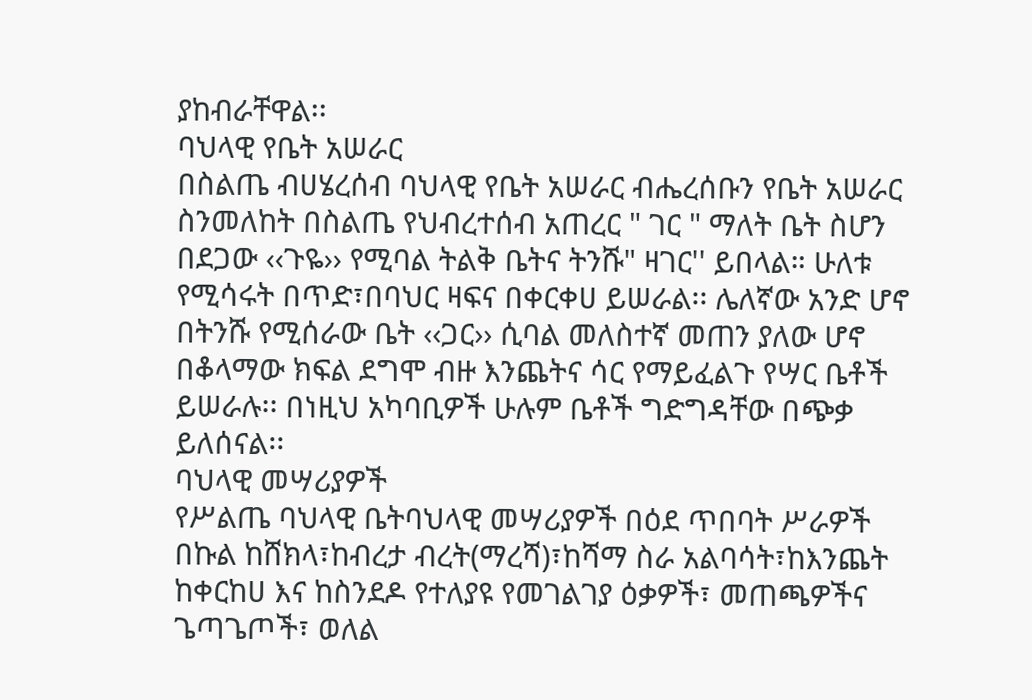ያከብራቸዋል፡፡
ባህላዊ የቤት አሠራር
በስልጤ ብሀሄረሰብ ባህላዊ የቤት አሠራር ብሔረሰቡን የቤት አሠራር ስንመለከት በስልጤ የህብረተሰብ አጠረር " ገር " ማለት ቤት ስሆን በደጋው ‹‹ጉዬ›› የሚባል ትልቅ ቤትና ትንሹ" ዛገር'' ይበላል። ሁለቱ የሚሳሩት በጥድ፣በባህር ዛፍና በቀርቀሀ ይሠራል፡፡ ሌለኛው አንድ ሆኖ በትንሹ የሚሰራው ቤት ‹‹ጋር›› ሲባል መለስተኛ መጠን ያለው ሆኖ በቆላማው ክፍል ደግሞ ብዙ እንጨትና ሳር የማይፈልጉ የሣር ቤቶች ይሠራሉ፡፡ በነዚህ አካባቢዎች ሁሉም ቤቶች ግድግዳቸው በጭቃ ይለሰናል፡፡
ባህላዊ መሣሪያዎች
የሥልጤ ባህላዊ ቤትባህላዊ መሣሪያዎች በዕደ ጥበባት ሥራዎች በኩል ከሸክላ፣ከብረታ ብረት(ማረሻ)፣ከሻማ ስራ አልባሳት፣ከእንጨት ከቀርከሀ እና ከስንደዶ የተለያዩ የመገልገያ ዕቃዎች፣ መጠጫዎችና ጌጣጌጦች፣ ወለል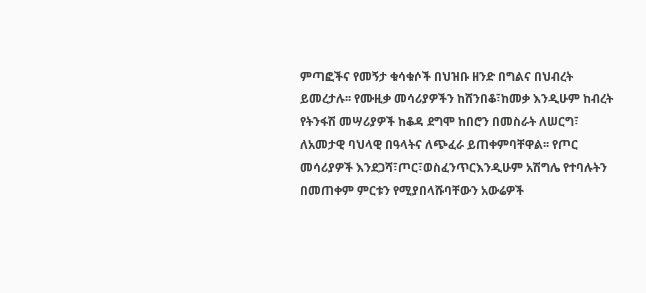ምጣፎችና የመኝታ ቁሳቁሶች በህዝቡ ዘንድ በግልና በህብረት ይመረታሉ፡፡ የሙዚቃ መሳሪያዎችን ከሸንበቆ፣ከመቃ እንዲሁም ከብረት የትንፋሽ መሣሪያዎች ከቆዳ ደግሞ ከበሮን በመስራት ለሠርግ፣ ለአመታዊ ባህላዊ በዓላትና ለጭፈራ ይጠቀምባቸዋል፡፡ የጦር መሳሪያዎች እንደጋሻ፣ጦር፣ወስፈንጥርእንዲሁም አሽግሌ የተባሉትን በመጠቀም ምርቱን የሚያበላሹባቸውን አውሬዎች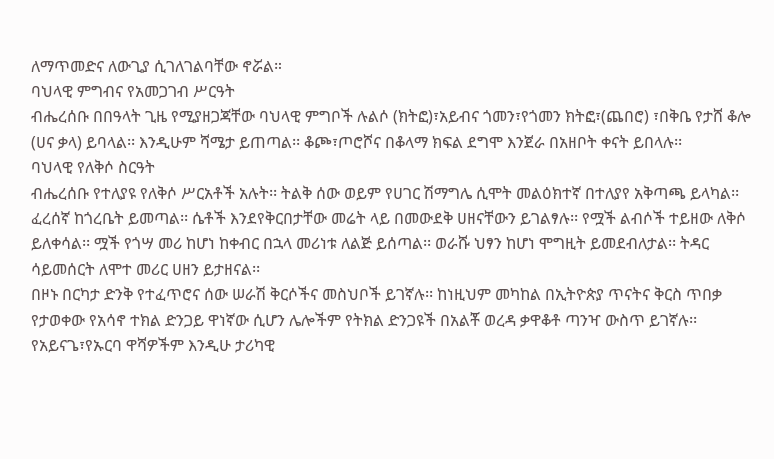ለማጥመድና ለውጊያ ሲገለገልባቸው ኖሯል።
ባህላዊ ምግብና የአመጋገብ ሥርዓት
ብሔረሰቡ በበዓላት ጊዜ የሚያዘጋጃቸው ባህላዊ ምግቦች ሉልሶ (ክትፎ)፣አይብና ጎመን፣የጎመን ክትፎ፣(ጨበሮ) ፣በቅቤ የታሸ ቆሎ (ሀና ቃላ) ይባላል፡፡ እንዲሁም ሻሜታ ይጠጣል፡፡ ቆጮ፣ጦሮሾና በቆላማ ክፍል ደግሞ እንጀራ በአዘቦት ቀናት ይበላሉ፡፡
ባህላዊ የለቅሶ ስርዓት
ብሔረሰቡ የተለያዩ የለቅሶ ሥርአቶች አሉት፡፡ ትልቅ ሰው ወይም የሀገር ሽማግሌ ሲሞት መልዕክተኛ በተለያየ አቅጣጫ ይላካል፡፡ ፈረሰኛ ከጎረቤት ይመጣል፡፡ ሴቶች እንደየቅርበታቸው መሬት ላይ በመውደቅ ሀዘናቸውን ይገልፃሉ፡፡ የሟች ልብሶች ተይዘው ለቅሶ ይለቀሳል፡፡ ሟች የጎሣ መሪ ከሆነ ከቀብር በኋላ መሪነቱ ለልጅ ይሰጣል፡፡ ወራሹ ህፃን ከሆነ ሞግዚት ይመደብለታል፡፡ ትዳር ሳይመሰርት ለሞተ መሪር ሀዘን ይታዘናል፡፡
በዞኑ በርካታ ድንቅ የተፈጥሮና ሰው ሠራሽ ቅርሶችና መስህቦች ይገኛሉ፡፡ ከነዚህም መካከል በኢትዮጵያ ጥናትና ቅርስ ጥበቃ የታወቀው የአሳኖ ተክል ድንጋይ ዋነኛው ሲሆን ሌሎችም የትክል ድንጋዩች በአልቾ ወረዳ ቃዋቆቶ ጣንዣ ውስጥ ይገኛሉ፡፡ የአይናጌ፣የኡርባ ዋሻዎችም እንዲሁ ታሪካዊ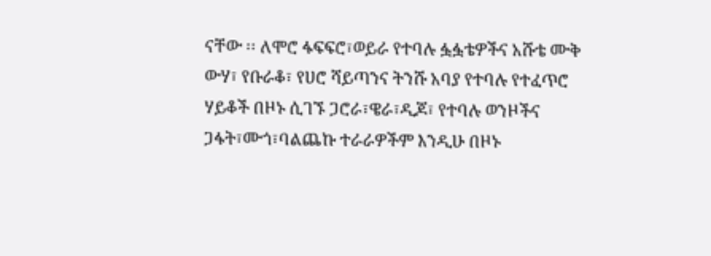ናቸው ፡፡ ለሞሮ ፋፍፍሮ፣ወይራ የተባሉ ፏፏቴዎችና አሹቴ ሙቅ ውሃ፣ የቡራቆ፣ የሀሮ ሻይጣንና ትንሹ አባያ የተባሉ የተፈጥሮ ሃይቆች በዞኑ ሲገኙ ጋሮራ፣ዌራ፣ዲጆ፣ የተባሉ ወንዞችና ጋፋት፣ሙጎ፣ባልጨኩ ተራራዎችም እንዲሁ በዞኑ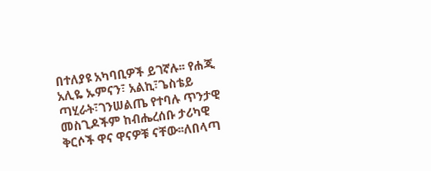በተለያዩ አካባቢዎች ይገኛሉ፡፡ የሐጂ አሊዬ ኡምናን፣ አልኪ፣ጌስቴይ ጣሂራት፣ገንሠልጤ የተባሉ ጥንታዊ መስጊዶችም ከብሔረሰቡ ታሪካዊ ቅርሶች ዋና ዋናዎቹ ናቸው፡፡ለበላጣ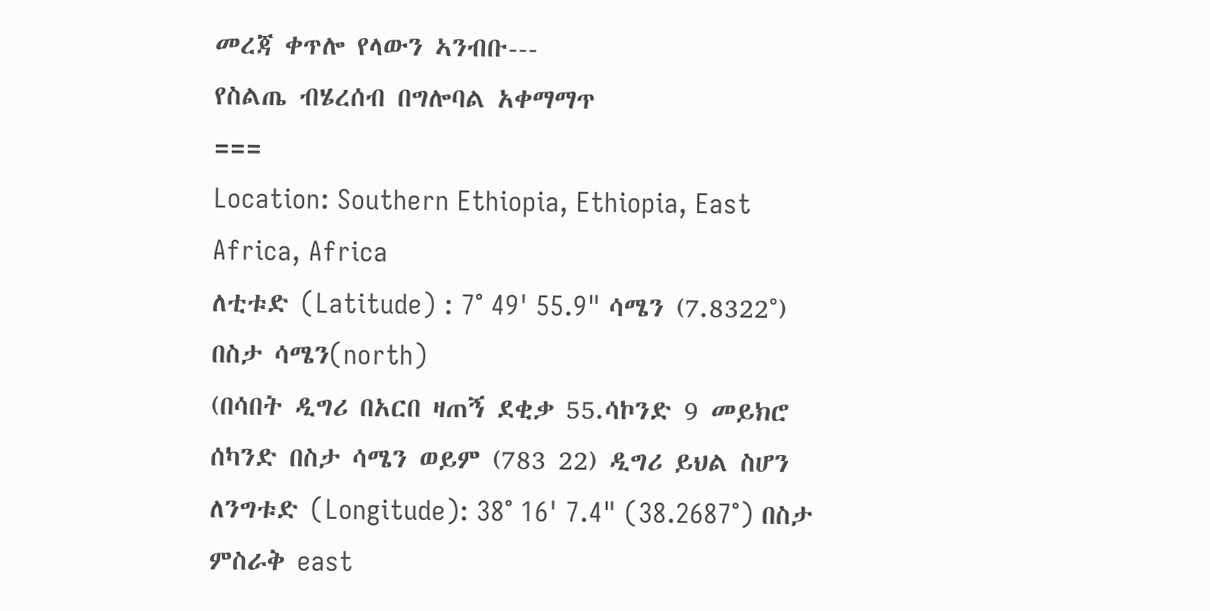መረጃ ቀጥሎ የላውን ኣንብቡ---
የስልጤ ብሄረሰብ በግሎባል አቀማማጥ
===
Location: Southern Ethiopia, Ethiopia, East Africa, Africa
ለቲቱድ (Latitude) : 7° 49' 55.9" ሳሜን (7.8322°) በስታ ሳሜን(north)
(በሳበት ዲግሪ በአርበ ዛጠኝ ደቂቃ 55.ሳኮንድ 9 መይክሮ ሰካንድ በስታ ሳሜን ወይም (783 22) ዲግሪ ይህል ስሆን
ለንግቱድ (Longitude): 38° 16' 7.4" (38.2687°) በስታ ምስራቅ east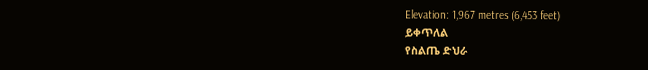Elevation: 1,967 metres (6,453 feet)
ይቀጥለል
የስልጤ ድህራ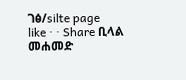ገፅ/silte page
like · · Share ቢላል መሐመድ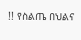!! የስልጤ በህልና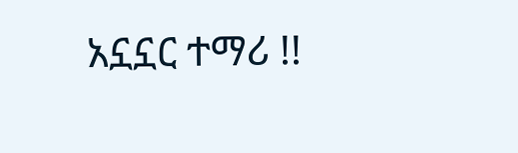አኗኗር ተማሪ !!